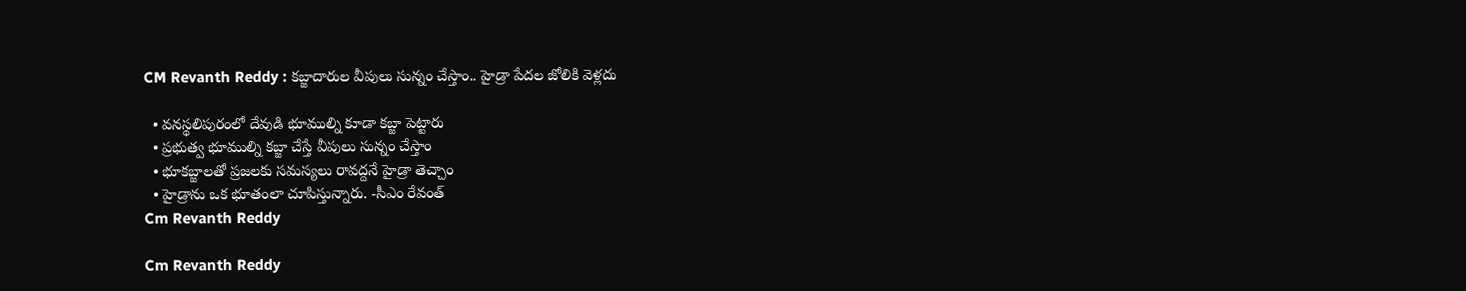CM Revanth Reddy : కబ్జాదారుల వీపులు సున్నం చేస్తాం.. హైడ్రా పేదల జోలికి వెళ్లదు

  • వనస్థలిపురంలో దేవుడి భూముల్ని కూడా కబ్జా పెట్టారు
  • ప్రభుత్వ భూముల్ని కబ్జా చేస్తే వీపులు సున్నం చేస్తాం
  • భూకబ్జాలతో ప్రజలకు సమస్యలు రావద్దనే హైడ్రా తెచ్చాం
  • హైడ్రాను ఒక భూతంలా చూపిస్తున్నారు. -సీఎం రేవంత్‌
Cm Revanth Reddy

Cm Revanth Reddy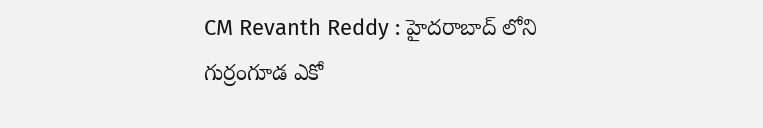CM Revanth Reddy : హైదరాబాద్‌ లోని గుర్రంగూడ ఎకో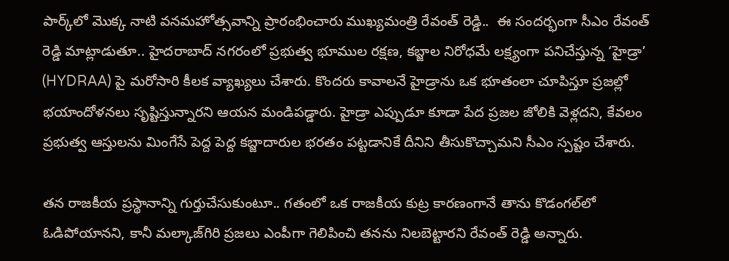పార్క్‌లో మొక్క నాటి వనమహోత్సవాన్ని ప్రారంభించారు ముఖ్యమంత్రి రేవంత్ రెడ్డి..  ఈ సందర్భంగా సీఎం రేవంత్ రెడ్డి మాట్లాడుతూ.. హైదరాబాద్ నగరంలో ప్రభుత్వ భూముల రక్షణ, కబ్జాల నిరోధమే లక్ష్యంగా పనిచేస్తున్న ‘హైడ్రా’ (HYDRAA) పై మరోసారి కీలక వ్యాఖ్యలు చేశారు. కొందరు కావాలనే హైడ్రాను ఒక భూతంలా చూపిస్తూ ప్రజల్లో భయాందోళనలు సృష్టిస్తున్నారని ఆయన మండిపడ్డారు. హైడ్రా ఎప్పుడూ కూడా పేద ప్రజల జోలికి వెళ్లదని, కేవలం ప్రభుత్వ ఆస్తులను మింగేసే పెద్ద పెద్ద కబ్జాదారుల భరతం పట్టడానికే దీనిని తీసుకొచ్చామని సీఎం స్పష్టం చేశారు.

తన రాజకీయ ప్రస్థానాన్ని గుర్తుచేసుకుంటూ.. గతంలో ఒక రాజకీయ కుట్ర కారణంగానే తాను కొడంగల్‌లో ఓడిపోయానని, కానీ మల్కాజ్‌గిరి ప్రజలు ఎంపీగా గెలిపించి తనను నిలబెట్టారని రేవంత్ రెడ్డి అన్నారు.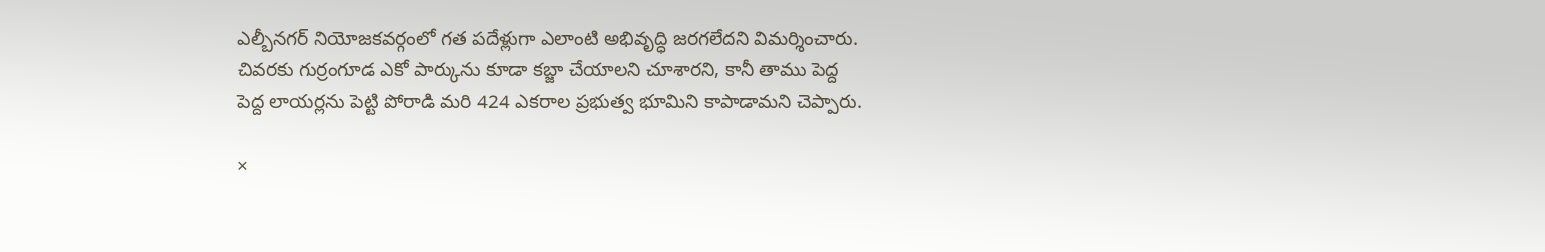ఎల్బీనగర్ నియోజకవర్గంలో గత పదేళ్లుగా ఎలాంటి అభివృద్ధి జరగలేదని విమర్శించారు. చివరకు గుర్రంగూడ ఎకో పార్కును కూడా కబ్జా చేయాలని చూశారని, కానీ తాము పెద్ద పెద్ద లాయర్లను పెట్టి పోరాడి మరి 424 ఎకరాల ప్రభుత్వ భూమిని కాపాడామని చెప్పారు.

×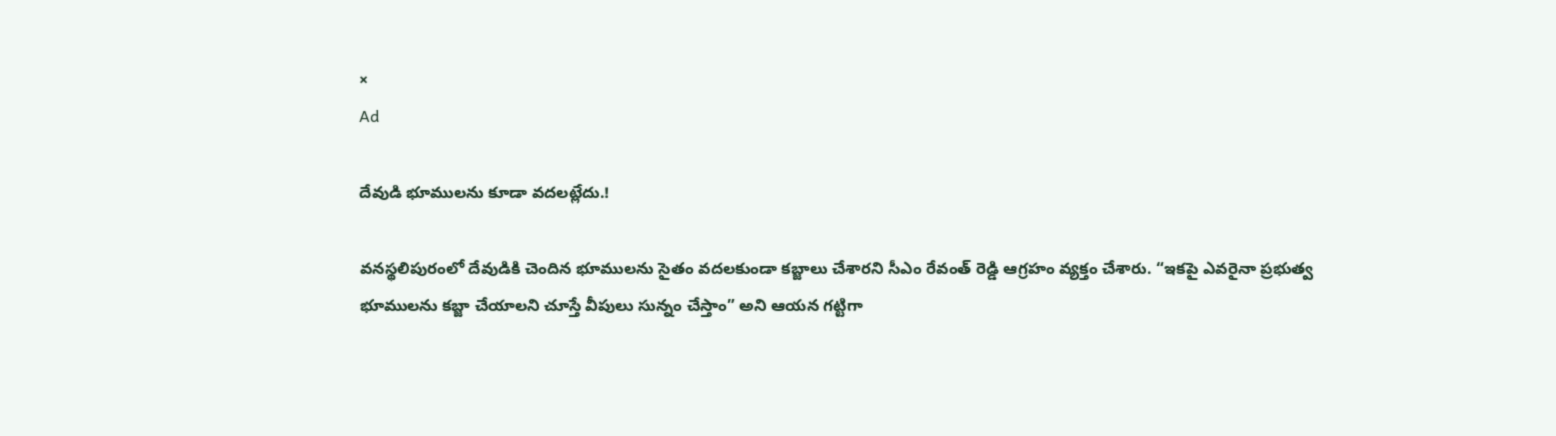×
Ad

దేవుడి భూములను కూడా వదలట్లేదు.!

వనస్థలిపురంలో దేవుడికి చెందిన భూములను సైతం వదలకుండా కబ్జాలు చేశారని సీఎం రేవంత్ రెడ్డి ఆగ్రహం వ్యక్తం చేశారు. “ఇకపై ఎవరైనా ప్రభుత్వ భూములను కబ్జా చేయాలని చూస్తే వీపులు సున్నం చేస్తాం” అని ఆయన గట్టిగా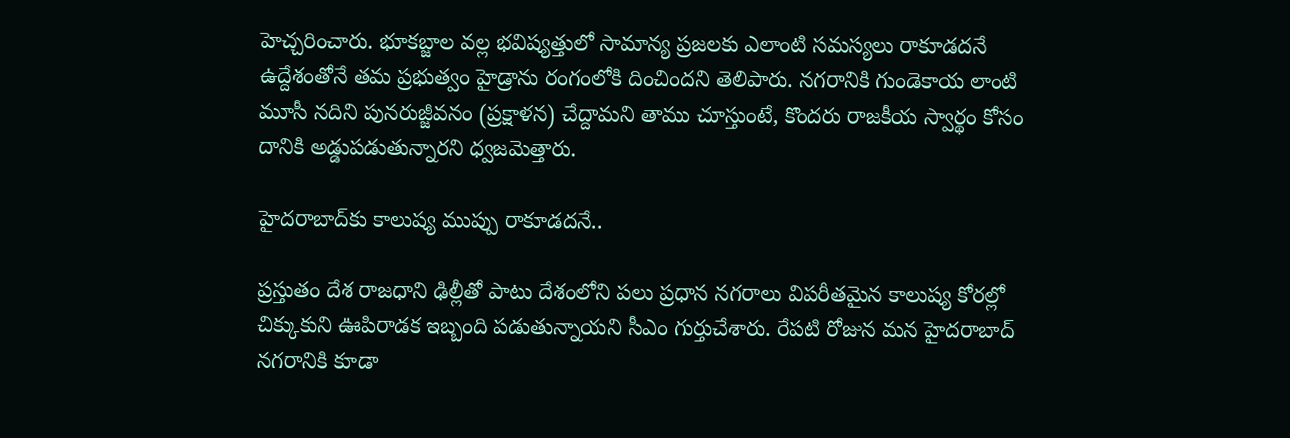హెచ్చరించారు. భూకబ్జాల వల్ల భవిష్యత్తులో సామాన్య ప్రజలకు ఎలాంటి సమస్యలు రాకూడదనే ఉద్దేశంతోనే తమ ప్రభుత్వం హైడ్రాను రంగంలోకి దించిందని తెలిపారు. నగరానికి గుండెకాయ లాంటి మూసీ నదిని పునరుజ్జీవనం (ప్రక్షాళన) చేద్దామని తాము చూస్తుంటే, కొందరు రాజకీయ స్వార్థం కోసం దానికి అడ్డుపడుతున్నారని ధ్వజమెత్తారు.

హైదరాబాద్‌కు కాలుష్య ముప్పు రాకూడదనే..

ప్రస్తుతం దేశ రాజధాని ఢిల్లీతో పాటు దేశంలోని పలు ప్రధాన నగరాలు విపరీతమైన కాలుష్య కోరల్లో చిక్కుకుని ఊపిరాడక ఇబ్బంది పడుతున్నాయని సీఎం గుర్తుచేశారు. రేపటి రోజున మన హైదరాబాద్ నగరానికి కూడా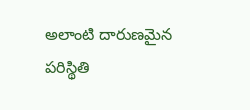అలాంటి దారుణమైన పరిస్థితి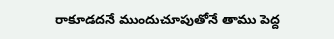రాకూడదనే ముందుచూపుతోనే తాము పెద్ద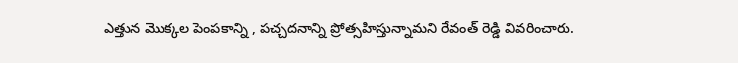ఎత్తున మొక్కల పెంపకాన్ని , పచ్చదనాన్ని ప్రోత్సహిస్తున్నామని రేవంత్ రెడ్డి వివరించారు.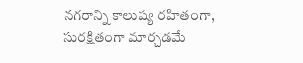నగరాన్ని కాలుష్య రహితంగా, సురక్షితంగా మార్చడమే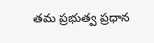తమ ప్రభుత్వ ప్రధాన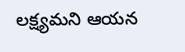లక్ష్యమని ఆయన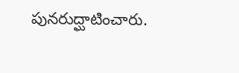పునరుద్ఘాటించారు.